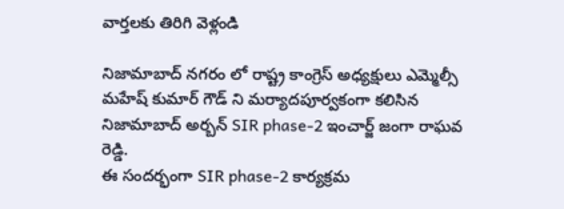వార్తలకు తిరిగి వెళ్లండి

నిజామాబాద్ నగరం లో రాష్ట్ర కాంగ్రెస్ అధ్యక్షులు ఎమ్మెల్సీ మహేష్ కుమార్ గౌడ్ ని మర్యాదపూర్వకంగా కలిసిన నిజామాబాద్ అర్బన్ SIR phase-2 ఇంచార్జ్ జంగా రాఘవ రెడ్డి.
ఈ సందర్భంగా SIR phase-2 కార్యక్రమ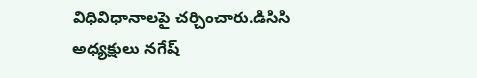విధివిధానాలపై చర్చించారు.డిసిసి అధ్యక్షులు నగేష్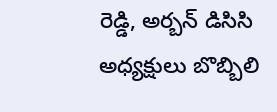రెడ్డి, అర్బన్ డిసిసి అధ్యక్షులు బొబ్బిలి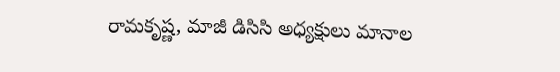రామకృష్ణ, మాజీ డిసిసి అధ్యక్షులు మానాల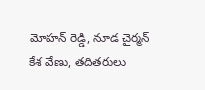మోహన్ రెడ్డి, నూడ చైర్మన్ కేశ వేణు, తదితరులు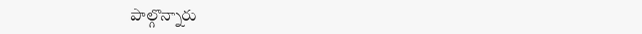పాల్గొన్నారు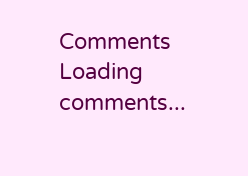Comments
Loading comments...